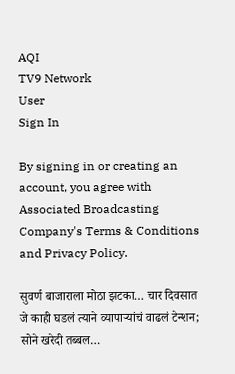AQI
TV9 Network
User
Sign In

By signing in or creating an account, you agree with Associated Broadcasting Company's Terms & Conditions and Privacy Policy.

सुवर्ण बाजाराला मोठा झटका… चार दिवसात जे काही घडलं त्याने व्यापाऱ्यांचं वाढलं टेन्शन; सोने खरेदी तब्बल…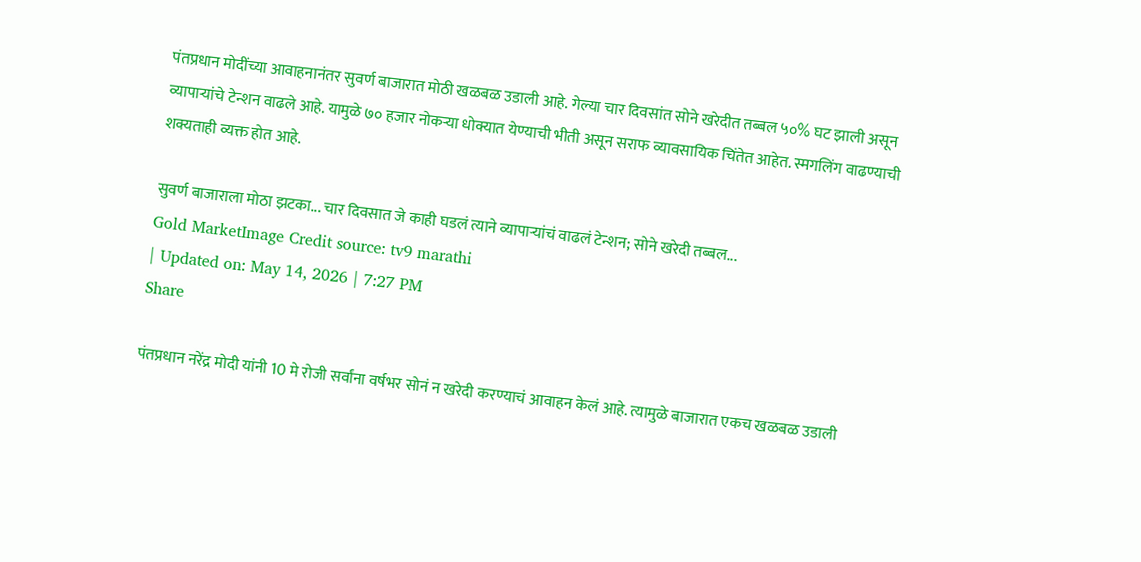पंतप्रधान मोदींच्या आवाहनानंतर सुवर्ण बाजारात मोठी खळबळ उडाली आहे. गेल्या चार दिवसांत सोने खरेदीत तब्बल ५०% घट झाली असून व्यापाऱ्यांचे टेन्शन वाढले आहे. यामुळे ७० हजार नोकऱ्या धोक्यात येण्याची भीती असून सराफ व्यावसायिक चिंतेत आहेत. स्मगलिंग वाढण्याची शक्यताही व्यक्त होत आहे.

सुवर्ण बाजाराला मोठा झटका... चार दिवसात जे काही घडलं त्याने व्यापाऱ्यांचं वाढलं टेन्शन; सोने खरेदी तब्बल...
Gold MarketImage Credit source: tv9 marathi
| Updated on: May 14, 2026 | 7:27 PM
Share

पंतप्रधान नरेंद्र मोदी यांनी 10 मे रोजी सर्वांना वर्षभर सोनं न खरेदी करण्याचं आवाहन केलं आहे. त्यामुळे बाजारात एकच खळबळ उडाली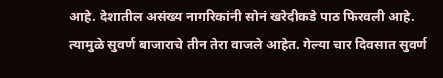आहे. देशातील असंख्य नागरिकांनी सोनं खरेदीकडे पाठ फिरवली आहे. त्यामुळे सुवर्ण बाजाराचे तीन तेरा वाजले आहेत. गेल्या चार दिवसात सुवर्ण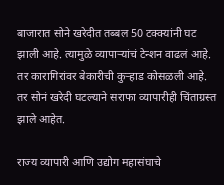बाजारात सोने खरेदीत तब्बल 50 टक्क्यांनी घट झाली आहे. त्यामुळे व्यापाऱ्यांचं टेन्शन वाढलं आहे. तर कारागिरांवर बेकारीची कुऱ्हाड कोसळली आहे. तर सोनं खरेदी घटल्याने सराफा व्यापारीही चिंताग्रस्त झाले आहेत.

राज्य व्यापारी आणि उद्योग महासंघाचे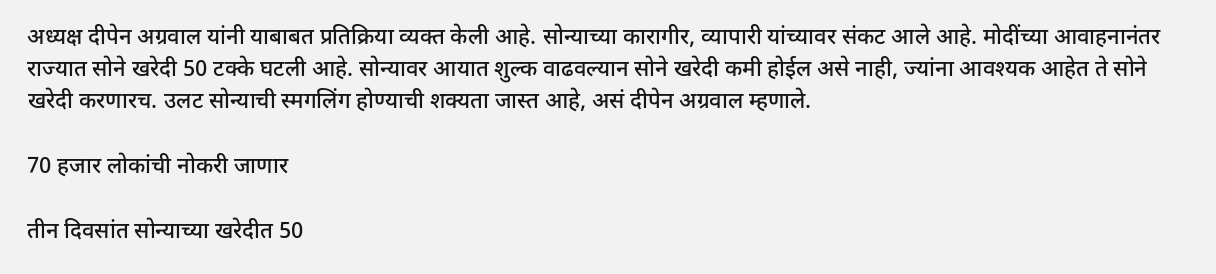अध्यक्ष दीपेन अग्रवाल यांनी याबाबत प्रतिक्रिया व्यक्त केली आहे. सोन्याच्या कारागीर, व्यापारी यांच्यावर संकट आले आहे. मोदींच्या आवाहनानंतर राज्यात सोने खरेदी 50 टक्के घटली आहे. सोन्यावर आयात शुल्क वाढवल्यान सोने खरेदी कमी होईल असे नाही, ज्यांना आवश्यक आहेत ते सोने खरेदी करणारच. उलट सोन्याची स्मगलिंग होण्याची शक्यता जास्त आहे, असं दीपेन अग्रवाल म्हणाले.

70 हजार लोकांची नोकरी जाणार

तीन दिवसांत सोन्याच्या खरेदीत 50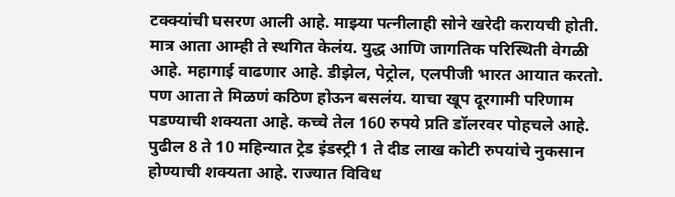टक्क्यांची घसरण आली आहे. माझ्या पत्नीलाही सोने खरेदी करायची होती. मात्र आता आम्ही ते स्थगित केलंय. युद्ध आणि जागतिक परिस्थिती वेगळी आहे. महागाई वाढणार आहे. डीझेल, पेट्रोल, एलपीजी भारत आयात करतो. पण आता ते मिळणं कठिण होऊन बसलंय. याचा खूप दूरगामी परिणाम पडण्याची शक्यता आहे. कच्चे तेल 160 रुपये प्रति डॉलरवर पोहचले आहे. पुढील 8 ते 10 महिन्यात ट्रेड इंडस्ट्री 1 ते दीड लाख कोटी रुपयांचे नुकसान होण्याची शक्यता आहे. राज्यात विविध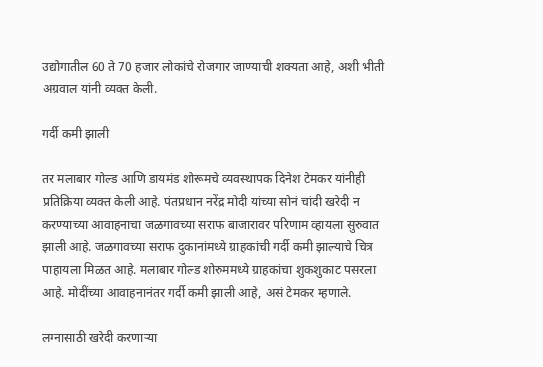उद्योगातील 60 ते 70 हजार लोकांचे रोजगार जाण्याची शक्यता आहे, अशी भीती अग्रवाल यांनी व्यक्त केली.

गर्दी कमी झाली

तर मलाबार गोल्ड आणि डायमंड शोरूमचे व्यवस्थापक दिनेश टेमकर यांनीही प्रतिक्रिया व्यक्त केली आहे. पंतप्रधान नरेंद्र मोदी यांच्या सोनं चांदी खरेदी न करण्याच्या आवाहनाचा जळगावच्या सराफ बाजारावर परिणाम व्हायला सुरुवात झाली आहे. जळगावच्या सराफ दुकानांमध्ये ग्राहकांची गर्दी कमी झाल्याचे चित्र पाहायला मिळत आहे. मलाबार गोल्ड शोरुममध्ये ग्राहकांचा शुकशुकाट पसरला आहे. मोदींच्या आवाहनानंतर गर्दी कमी झाली आहे, असं टेमकर म्हणाले.

लग्नासाठी खरेदी करणाऱ्या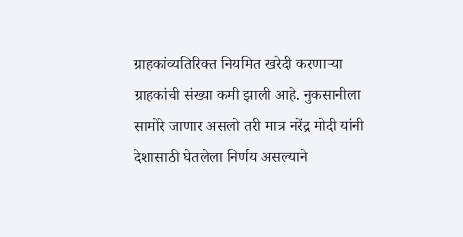ग्राहकांव्यतिरिक्त नियमित खरेदी करणाऱ्या ग्राहकांची संख्या कमी झाली आहे. नुकसानीला सामोरे जाणार असलो तरी मात्र नरेंद्र मोदी यांनी देशासाठी घेतलेला निर्णय असल्याने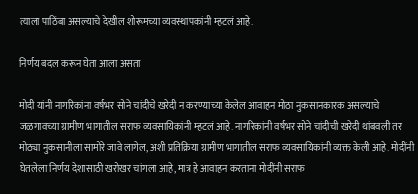त्याला पाठिंबा असल्याचे देखील शोरूमच्या व्यवस्थापकांनी म्हटलं आहे.

निर्णय बदल करून घेता आला असता

मोदी यांनी नागरिकांना वर्षभर सोने चांदीचे खरेदी न करण्याच्या केलेल आवाहन मोठा नुकसानकारक असल्याचे जळगावच्या ग्रामीण भागातील सराफ व्यवसायिकांनी म्हटलं आहे. नागरिकांनी वर्षभर सोने चांदीची खरेदी थांबवली तर मोठ्या नुकसानीला सामोरे जावे लागेल, अशी प्रतिक्रिया ग्रामीण भागातील सराफ व्यवसायिकांनी व्यक्त केली आहे. मोदींनी घेतलेला निर्णय देशासाठी खरोखर चांगला आहे, मात्र हे आवाहन करताना मोदींनी सराफ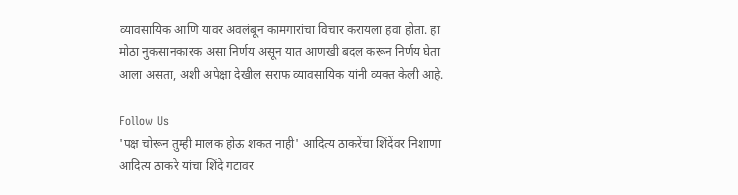व्यावसायिक आणि यावर अवलंबून कामगारांचा विचार करायला हवा होता. हा मोठा नुकसानकारक असा निर्णय असून यात आणखी बदल करून निर्णय घेता आला असता, अशी अपेक्षा देखील सराफ व्यावसायिक यांनी व्यक्त केली आहे.

Follow Us
'पक्ष चोरून तुम्ही मालक होऊ शकत नाही' आदित्य ठाकरेंचा शिंदेंवर निशाणा
आदित्य ठाकरे यांचा शिंदे गटावर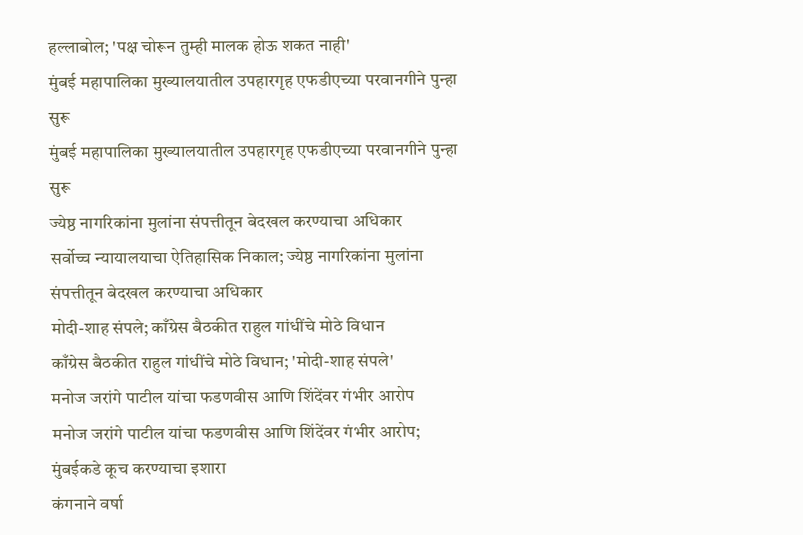हल्लाबोल; 'पक्ष चोरून तुम्ही मालक होऊ शकत नाही'
मुंबई महापालिका मुख्यालयातील उपहारगृह एफडीएच्या परवानगीने पुन्हा सुरू
मुंबई महापालिका मुख्यालयातील उपहारगृह एफडीएच्या परवानगीने पुन्हा सुरू
ज्येष्ठ नागरिकांना मुलांना संपत्तीतून बेदखल करण्याचा अधिकार
सर्वोच्च न्यायालयाचा ऐतिहासिक निकाल; ज्येष्ठ नागरिकांना मुलांना संपत्तीतून बेदखल करण्याचा अधिकार
मोदी-शाह संपले; काँग्रेस बैठकीत राहुल गांधींचे मोठे विधान
काँग्रेस बैठकीत राहुल गांधींचे मोठे विधान; 'मोदी-शाह संपले'
मनोज जरांगे पाटील यांचा फडणवीस आणि शिंदेंवर गंभीर आरोप
मनोज जरांगे पाटील यांचा फडणवीस आणि शिंदेंवर गंभीर आरोप; मुंबईकडे कूच करण्याचा इशारा
कंगनाने वर्षा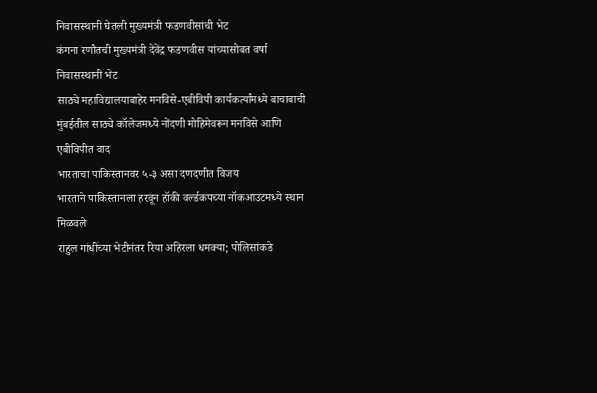निवासस्थानी घेतली मुख्यमंत्री फडणवीसांची भेट
कंगना रणौतची मुख्यमंत्री देवेंद्र फडणवीस यांच्यासोबत वर्षा निवासस्थानी भेट
साठ्ये महाविद्यालयाबाहेर मनविसे-एबीविपी कार्यकर्त्यांमध्ये बाचाबाची
मुंबईतील साठ्ये कॉलेजमध्ये नोंदणी मोहिमेवरून मनविसे आणि एबीविपीत वाद
भारताचा पाकिस्तानवर ५-३ असा दणदणीत विजय
भारताने पाकिस्तानला हरवून हॉकी वर्ल्डकपच्या नॉकआउटमध्ये स्थान मिळवले
राहुल गांधींच्या भेटीनंतर रिया अहिरला धमक्या; पोलिसांकडे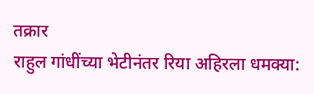तक्रार
राहुल गांधींच्या भेटीनंतर रिया अहिरला धमक्या: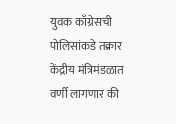युवक काँग्रेसची पोलिसांकडे तक्रार
केंद्रीय मंत्रिमंडळात वर्णी लागणार की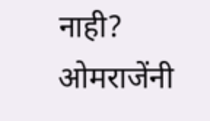नाही? ओमराजेंनी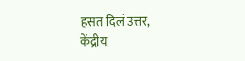हसत दिलं उत्तर,
केंद्रीय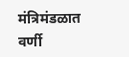मंत्रिमंडळात वर्णी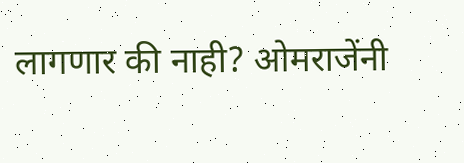लागणार की नाही? ओमराजेंनी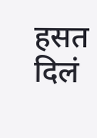हसत दिलं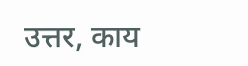उत्तर, काय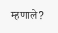म्हणाले?